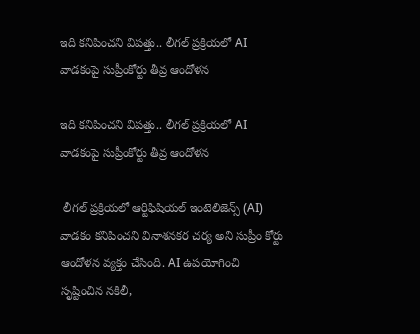ఇది కనిపించని విపత్తు.. లీగల్ ప్రక్రియలో AI వాడకంపై సుప్రీంకోర్టు తీవ్ర ఆందోళన

ఇది కనిపించని విపత్తు.. లీగల్ ప్రక్రియలో AI వాడకంపై సుప్రీంకోర్టు తీవ్ర ఆందోళన

 లీగల్ ప్రక్రియలో ఆర్టిఫిషియల్ ఇంటెలిజెన్స్ (AI)  వాడకం కనిపించని వినాశనకర చర్య అని సుప్రీం కోర్టు ఆందోళన వ్యక్తం చేసింది. AI ఉపయోగించి సృష్టించిన నకిలీ,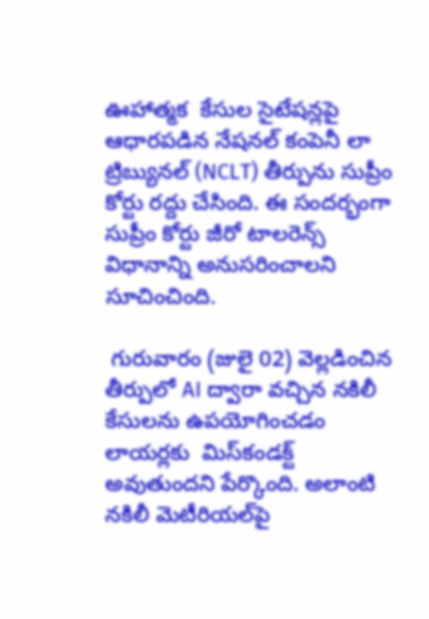ఊహాత్మక  కేసుల సైటేషన్లపై ఆధారపడిన నేషనల్ కంపెనీ లా ట్రిబ్యునల్ (NCLT) తీర్పును సుప్రీం కోర్టు రద్దు చేసింది. ఈ సందర్భంగా సుప్రీం కోర్టు జీరో టాలరెన్స్ విధానాన్ని అనుసరించాలని సూచించింది.

 గురువారం (జులై 02) వెల్లడించిన తీర్పులో AI ద్వారా వచ్చిన నకిలీ కేసులను ఉపయోగించడం లాయర్లకు  మిస్‌కండక్ట్ అవుతుందని పేర్కొంది. అలాంటి నకిలీ మెటీరియల్‌పై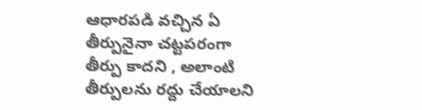ఆధారపడి వచ్చిన ఏ తీర్పునైనా చట్టపరంగా తీర్పు కాదని , అలాంటి తీర్పులను రద్దు చేయాలని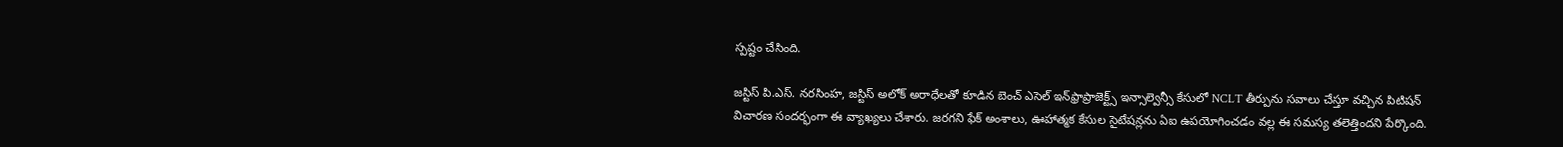స్పష్టం చేసింది.

జస్టిస్ పి.ఎస్. నరసింహ, జస్టిస్ అలోక్ అరాధేలతో కూడిన బెంచ్ ఎసెల్ ఇన్‌ఫ్రాప్రాజెక్ట్స్ ఇన్సాల్వెన్సీ కేసులో NCLT తీర్పును సవాలు చేస్తూ వచ్చిన పిటిషన్ విచారణ సందర్భంగా ఈ వ్యాఖ్యలు చేశారు. జరగని ఫేక్ అంశాలు, ఊహాత్మక కేసుల సైటేషన్లను ఏఐ ఉపయోగించడం వల్ల ఈ సమస్య తలెత్తిందని పేర్కొంది.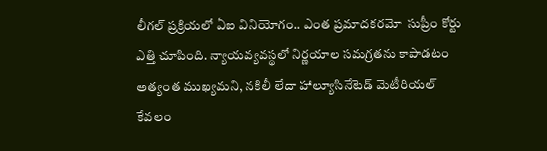లీగల్ ప్రక్రియలో ఏఐ వినియోగం.. ఎంత ప్రమాదకరమో  సుప్రీం కోర్టు ఎత్తి చూపింది. న్యాయవ్యవస్థలో నిర్ణయాల సమగ్రతను కాపాడటం అత్యంత ముఖ్యమని, నకిలీ లేదా హాల్యూసినేటెడ్ మెటీరియల్ కేవలం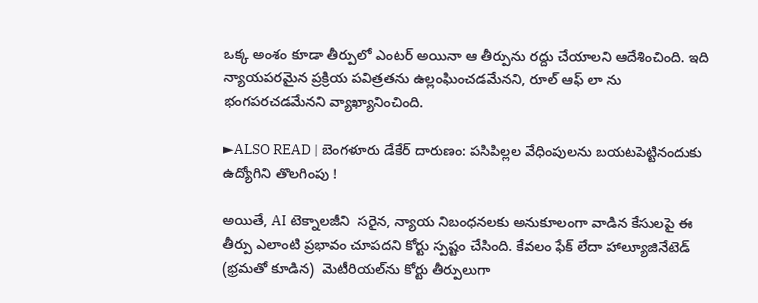ఒక్క అంశం కూడా తీర్పులో ఎంటర్ అయినా ఆ తీర్పును రద్దు చేయాలని ఆదేశించింది. ఇది న్యాయపరమైన ప్రక్రియ పవిత్రతను ఉల్లంఘించడమేనని, రూల్ ఆఫ్ లా ను భంగపరచడమేనని వ్యాఖ్యానించింది.

►ALSO READ | బెంగళూరు డేకేర్ దారుణం: పసిపిల్లల వేధింపులను బయటపెట్టినందుకు ఉద్యోగిని తొలగింపు !

అయితే, AI టెక్నాలజీని  సరైన, న్యాయ నిబంధనలకు అనుకూలంగా వాడిన కేసులపై ఈ తీర్పు ఎలాంటి ప్రభావం చూపదని కోర్టు స్పష్టం చేసింది. కేవలం ఫేక్ లేదా హాల్యూజినేటెడ్ (భ్రమతో కూడిన)  మెటీరియల్‌ను కోర్టు తీర్పులుగా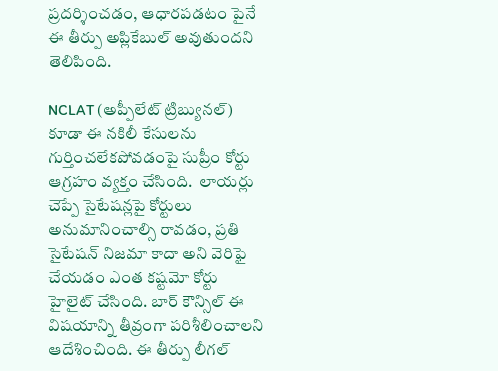ప్రదర్శించడం, ఆధారపడటం పైనే ఈ తీర్పు అప్లికేబుల్ అవుతుందని తెలిపింది.

NCLAT (అప్పీలేట్ ట్రిబ్యునల్) కూడా ఈ నకిలీ కేసులను గుర్తించలేకపోవడంపై సుప్రీం కోర్టు ఆగ్రహం వ్యక్తం చేసింది.  లాయర్లు చెప్పే సైటేషన్లపై కోర్టులు అనుమానించాల్సి రావడం, ప్రతి సైటేషన్ నిజమా కాదా అని వెరిఫై చేయడం ఎంత కష్టమో కోర్టు హైలైట్ చేసింది. బార్ కౌన్సిల్ ఈ విషయాన్ని తీవ్రంగా పరిశీలించాలని ఆదేశించింది. ఈ తీర్పు లీగల్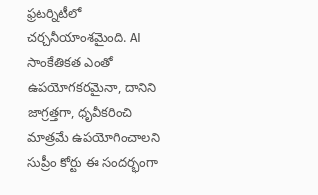ఫ్రటర్నిటీలో చర్చనీయాంశమైంది. AI సాంకేతికత ఎంతో ఉపయోగకరమైనా, దానిని జాగ్రత్తగా, ధృవీకరించి మాత్రమే ఉపయోగించాలని సుప్రీం కోర్టు ఈ సందర్భంగా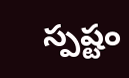స్పష్టం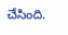చేసింది.